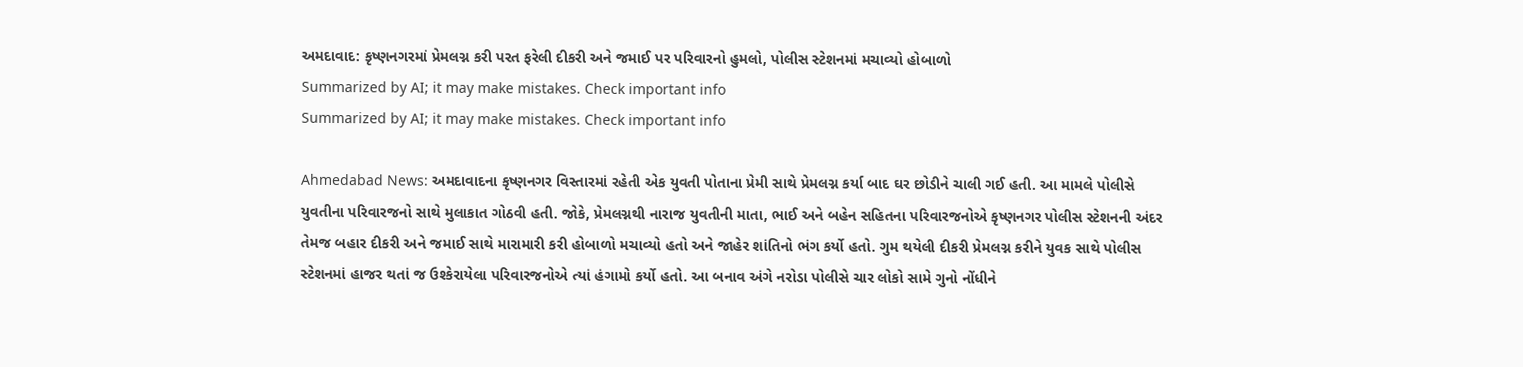અમદાવાદ: કૃષ્ણનગરમાં પ્રેમલગ્ન કરી પરત ફરેલી દીકરી અને જમાઈ પર પરિવારનો હુમલો, પોલીસ સ્ટેશનમાં મચાવ્યો હોબાળો
Summarized by AI; it may make mistakes. Check important info
Summarized by AI; it may make mistakes. Check important info

Ahmedabad News: અમદાવાદના કૃષ્ણનગર વિસ્તારમાં રહેતી એક યુવતી પોતાના પ્રેમી સાથે પ્રેમલગ્ન કર્યા બાદ ઘર છોડીને ચાલી ગઈ હતી. આ મામલે પોલીસે યુવતીના પરિવારજનો સાથે મુલાકાત ગોઠવી હતી. જોકે, પ્રેમલગ્નથી નારાજ યુવતીની માતા, ભાઈ અને બહેન સહિતના પરિવારજનોએ કૃષ્ણનગર પોલીસ સ્ટેશનની અંદર તેમજ બહાર દીકરી અને જમાઈ સાથે મારામારી કરી હોબાળો મચાવ્યો હતો અને જાહેર શાંતિનો ભંગ કર્યો હતો. ગુમ થયેલી દીકરી પ્રેમલગ્ન કરીને યુવક સાથે પોલીસ સ્ટેશનમાં હાજર થતાં જ ઉશ્કેરાયેલા પરિવારજનોએ ત્યાં હંગામો કર્યો હતો. આ બનાવ અંગે નરોડા પોલીસે ચાર લોકો સામે ગુનો નોંધીને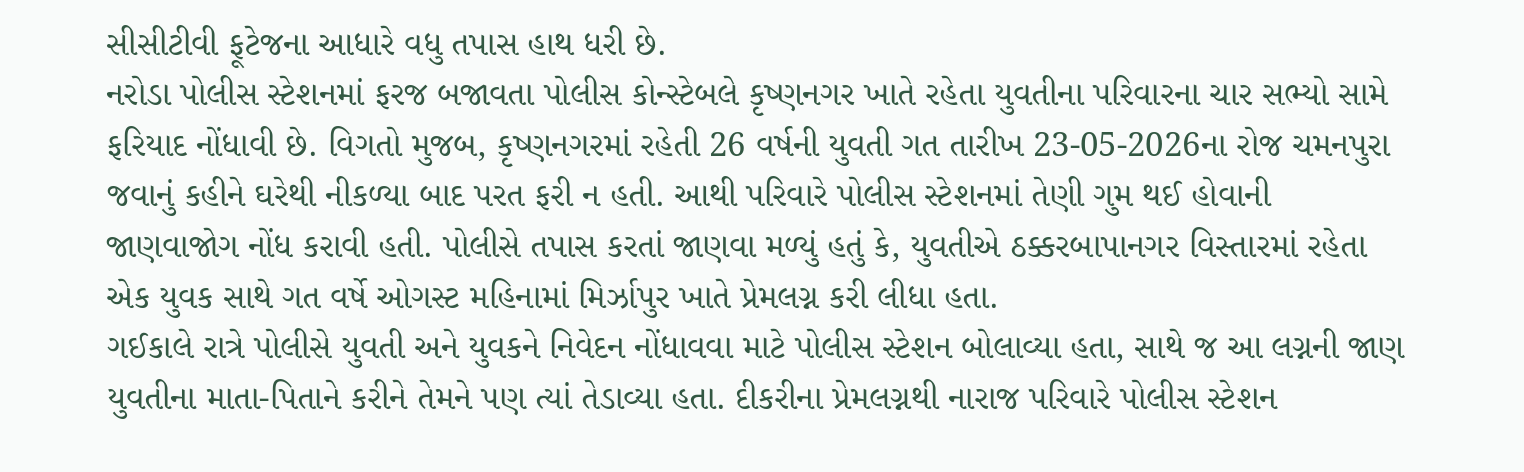સીસીટીવી ફૂટેજના આધારે વધુ તપાસ હાથ ધરી છે.
નરોડા પોલીસ સ્ટેશનમાં ફરજ બજાવતા પોલીસ કોન્સ્ટેબલે કૃષ્ણનગર ખાતે રહેતા યુવતીના પરિવારના ચાર સભ્યો સામે ફરિયાદ નોંધાવી છે. વિગતો મુજબ, કૃષ્ણનગરમાં રહેતી 26 વર્ષની યુવતી ગત તારીખ 23-05-2026ના રોજ ચમનપુરા જવાનું કહીને ઘરેથી નીકળ્યા બાદ પરત ફરી ન હતી. આથી પરિવારે પોલીસ સ્ટેશનમાં તેણી ગુમ થઈ હોવાની જાણવાજોગ નોંધ કરાવી હતી. પોલીસે તપાસ કરતાં જાણવા મળ્યું હતું કે, યુવતીએ ઠક્કરબાપાનગર વિસ્તારમાં રહેતા એક યુવક સાથે ગત વર્ષે ઓગસ્ટ મહિનામાં મિર્ઝાપુર ખાતે પ્રેમલગ્ન કરી લીધા હતા.
ગઈકાલે રાત્રે પોલીસે યુવતી અને યુવકને નિવેદન નોંધાવવા માટે પોલીસ સ્ટેશન બોલાવ્યા હતા, સાથે જ આ લગ્નની જાણ યુવતીના માતા-પિતાને કરીને તેમને પણ ત્યાં તેડાવ્યા હતા. દીકરીના પ્રેમલગ્નથી નારાજ પરિવારે પોલીસ સ્ટેશન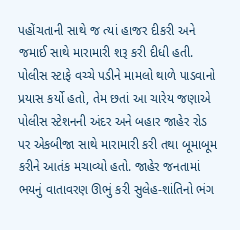પહોંચતાની સાથે જ ત્યાં હાજર દીકરી અને જમાઈ સાથે મારામારી શરૂ કરી દીધી હતી. પોલીસ સ્ટાફે વચ્ચે પડીને મામલો થાળે પાડવાનો પ્રયાસ કર્યો હતો, તેમ છતાં આ ચારેય જણાએ પોલીસ સ્ટેશનની અંદર અને બહાર જાહેર રોડ પર એકબીજા સાથે મારામારી કરી તથા બૂમાબૂમ કરીને આતંક મચાવ્યો હતો. જાહેર જનતામાં ભયનું વાતાવરણ ઊભું કરી સુલેહ-શાંતિનો ભંગ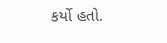કર્યો હતો.